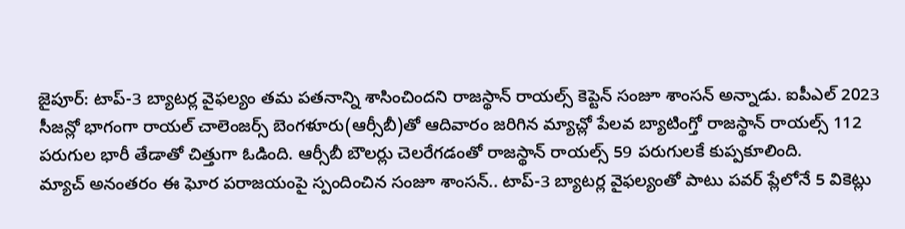జైపూర్: టాప్-3 బ్యాటర్ల వైఫల్యం తమ పతనాన్ని శాసించిందని రాజస్థాన్ రాయల్స్ కెప్టెన్ సంజూ శాంసన్ అన్నాడు. ఐపీఎల్ 2023 సీజన్లో భాగంగా రాయల్ చాలెంజర్స్ బెంగళూరు(ఆర్సీబీ)తో ఆదివారం జరిగిన మ్యాచ్లో పేలవ బ్యాటింగ్తో రాజస్థాన్ రాయల్స్ 112 పరుగుల భారీ తేడాతో చిత్తుగా ఓడింది. ఆర్సీబీ బౌలర్లు చెలరేగడంతో రాజస్థాన్ రాయల్స్ 59 పరుగులకే కుప్పకూలింది.
మ్యాచ్ అనంతరం ఈ ఘోర పరాజయంపై స్పందించిన సంజూ శాంసన్.. టాప్-3 బ్యాటర్ల వైఫల్యంతో పాటు పవర్ ప్లేలోనే 5 వికెట్లు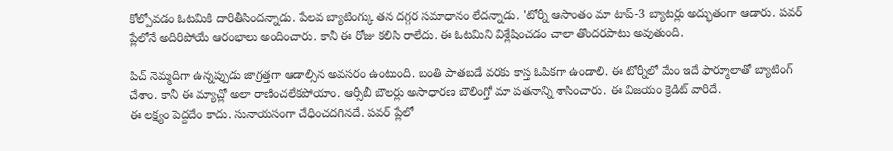కోల్పోవడం ఓటమికి దారితీసిందన్నాడు. పేలవ బ్యాటింగ్కు తన దగ్గర సమాధానం లేదన్నాడు. 'టోర్నీ ఆసాంతం మా టాప్-3 బ్యాటర్లు అద్భుతంగా ఆడారు. పవర్ ప్లేలోనే అదిరిపోయే ఆరంభాలు అందించారు. కానీ ఈ రోజు కలిసి రాలేదు. ఈ ఓటమిని విశ్లేషించడం చాలా తొందరపాటు అవుతుంది.

పిచ్ నెమ్మదిగా ఉన్నప్పుడు జాగ్రత్తగా ఆడాల్సిన అవసరం ఉంటుంది. బంతి పాతబడే వరకు కాస్త ఓపికగా ఉండాలి. ఈ టోర్నీలో మేం ఇదే ఫార్మూలాతో బ్యాటింగ్ చేశాం. కానీ ఈ మ్యాచ్లో అలా రాణించలేకపోయాం. ఆర్సీబీ బౌలర్లు అసాధారణ బౌలింగ్తో మా పతనాన్ని శాసించారు. ఈ విజయం క్రెడిట్ వారిదే.
ఈ లక్ష్యం పెద్దదేం కాదు. సునాయసంగా చేధించదగినదే. పవర్ ప్లేలో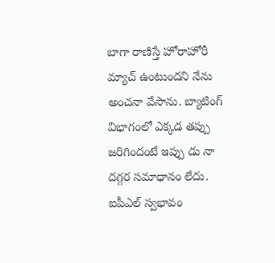బాగా రాణిస్తే హోరాహోరీ మ్యాచ్ ఉంటుందని నేను అంచనా వేసాను. బ్యాటింగ్ విభాగంలో ఎక్కడ తప్పు జరిగిందంటే ఇప్పు డు నా దగ్గర సమాధానం లేదు. ఐపీఎల్ స్వభావం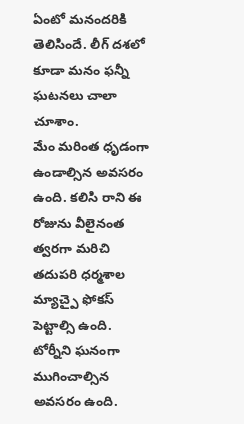ఏంటో మనందరికి తెలిసిందే. లీగ్ దశలో కూడా మనం ఫన్నీ ఘటనలు చాలా చూశాం.
మేం మరింత ధృడంగా ఉండాల్సిన అవసరం ఉంది. కలిసి రాని ఈ రోజును వీలైనంత త్వరగా మరిచి తదుపరి ధర్మశాల మ్యాచ్పై ఫోకస్ పెట్టాల్సి ఉంది. టోర్నీని ఘనంగా ముగించాల్సిన అవసరం ఉంది.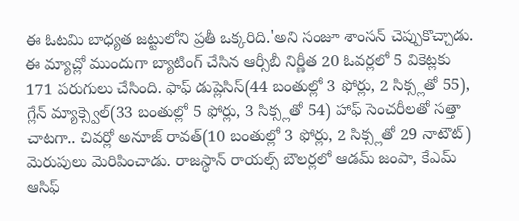ఈ ఓటమి బాధ్యత జట్టులోని ప్రతీ ఒక్కరిది.'అని సంజూ శాంసన్ చెప్పుకొచ్చాడు.
ఈ మ్యాచ్లో ముందుగా బ్యాటింగ్ చేసిన ఆర్సీబీ నిర్ణీత 20 ఓవర్లలో 5 వికెట్లకు 171 పరుగులు చేసింది. ఫాఫ్ డుప్లెసిస్(44 బంతుల్లో 3 ఫోర్లు, 2 సిక్స్లతో 55), గ్లేన్ మ్యాక్స్వెల్(33 బంతుల్లో 5 ఫోర్లు, 3 సిక్స్లతో 54) హాఫ్ సెంచరీలతో సత్తా చాటగా.. చివర్లో అనూజ్ రావత్(10 బంతుల్లో 3 ఫోర్లు, 2 సిక్స్లతో 29 నాటౌట్) మెరుపులు మెరిపించాడు. రాజస్థాన్ రాయల్స్ బౌలర్లలో ఆడమ్ జంపా, కేఎమ్ ఆసిఫ్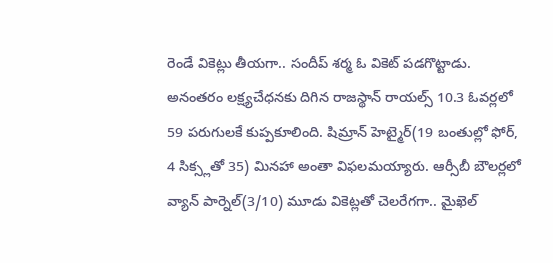రెండే వికెట్లు తీయగా.. సందీప్ శర్మ ఓ వికెట్ పడగొట్టాడు.
అనంతరం లక్ష్యచేధనకు దిగిన రాజస్థాన్ రాయల్స్ 10.3 ఓవర్లలో 59 పరుగులకే కుప్పకూలింది. షిమ్రాన్ హెట్మైర్(19 బంతుల్లో ఫోర్, 4 సిక్స్లతో 35) మినహా అంతా విఫలమయ్యారు. ఆర్సీబీ బౌలర్లలో వ్యాన్ పార్నెల్(3/10) మూడు వికెట్లతో చెలరేగగా.. మైఖెల్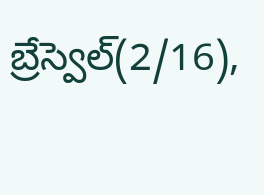బ్రేస్వెల్(2/16),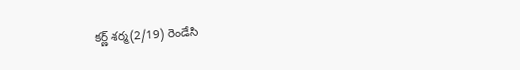కర్ణ్ శర్మ(2/19) రెండేసి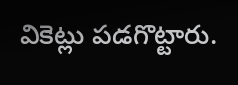వికెట్లు పడగొట్టారు.